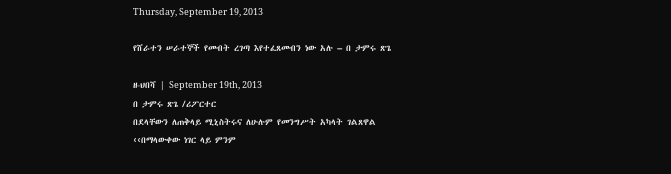Thursday, September 19, 2013

የሸራተን ሠራተኞች የመብት ረገጣ እየተፈጸመብን ነው አሉ – በ ታምሩ ጽጌ

ዘ-ህበሻ | September 19th, 2013
በ ታምሩ ጽጌ /ሪፖርተር
በደላቸውን ለጠቅላይ ሚኒስትሩና ለሁሉም የመንግሥት አካላት ገልጸዋል
‹‹በማላውቀው ነገር ላይ ምንም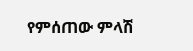የምሰጠው ምላሽ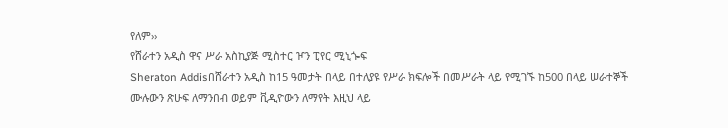የለም››
የሸራተን አዲስ ዋና ሥራ አስኪያጅ ሚስተር ዦን ፒየር ሚኒጐፍ
Sheraton Addisበሸራተን አዲስ ከ15 ዓመታት በላይ በተለያዩ የሥራ ክፍሎች በመሥራት ላይ የሚገኙ ከ500 በላይ ሠራተኞች
ሙሉውን ጽሁፍ ለማንበብ ወይም ቪዲዮውን ለማየት እዚህ ላይ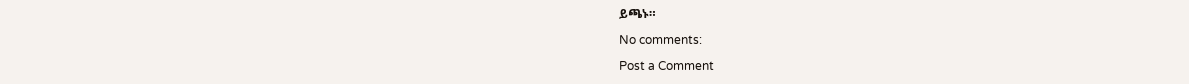ይጫኑ።

No comments:

Post a Comment